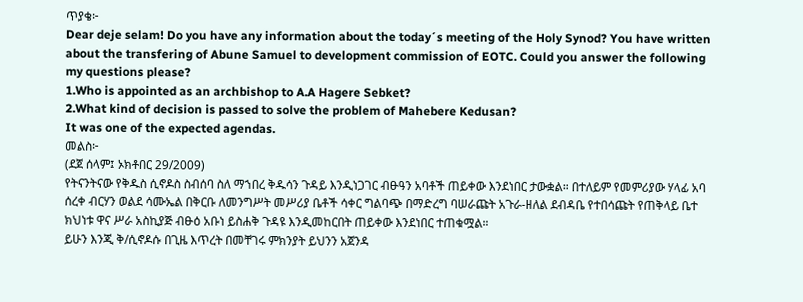ጥያቄ፦
Dear deje selam! Do you have any information about the today´s meeting of the Holy Synod? You have written about the transfering of Abune Samuel to development commission of EOTC. Could you answer the following my questions please?
1.Who is appointed as an archbishop to A.A Hagere Sebket?
2.What kind of decision is passed to solve the problem of Mahebere Kedusan?
It was one of the expected agendas.
መልስ፦
(ደጀ ሰላም፤ ኦክቶበር 29/2009)
የትናንትናው የቅዱስ ሲኖዶስ ስብሰባ ስለ ማኀበረ ቅዱሳን ጉዳይ እንዲነጋገር ብፁዓን አባቶች ጠይቀው እንደነበር ታውቋል። በተለይም የመምሪያው ሃላፊ አባ ሰረቀ ብርሃን ወልደ ሳሙኤል በቅርቡ ለመንግሥት መሥሪያ ቤቶች ሳቀር ግልባጭ በማድረግ ባሠራጩት አጉራ-ዘለል ደብዳቤ የተበሳጩት የጠቅላይ ቤተ ክህነቱ ዋና ሥራ አስኪያጅ ብፁዕ አቡነ ይስሐቅ ጉዳዩ እንዲመከርበት ጠይቀው እንደነበር ተጠቁሟል።
ይሁን እንጂ ቅ/ሲኖዶሱ በጊዜ እጥረት በመቸገሩ ምክንያት ይህንን አጀንዳ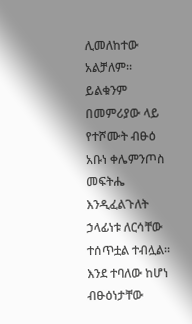ሊመለከተው አልቻለም። ይልቁንም በመምሪያው ላይ የተሾሙት ብፁዕ አቡነ ቀሌምንጦስ መፍትሔ እንዲፈልጉለት ኃላፊነቱ ለርሳቸው ተሰጥቷል ተብሏል። እንደ ተባለው ከሆነ ብፁዕነታቸው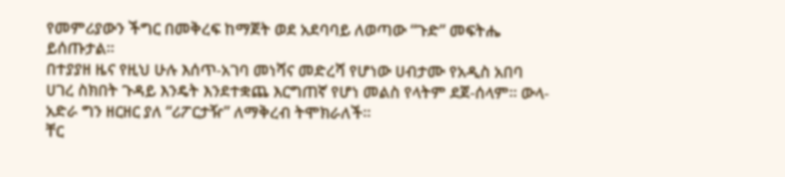የመምሪያውን ችግር በመቅረፍ ከማጀት ወደ አደባባይ ለወጣው “ጉድ” መፍትሔ ይሰጡታል።
በተያያዘ ዜና የዚህ ሁሉ እሰጥ-አገባ መነሻና መድረሻ የሆነው ሀብታሙ የአዲስ አበባ ሀገረ ስክበት ጉዳይ እንዴት እንደተቋጨ እርግጠኛ የሆነ መልስ የላትም ደጀ-ሰላም። ውላ-አድራ ግን ዘርዘር ያለ “ሪፖርታዥ” ለማቅረብ ትሞክራለች።
ቸር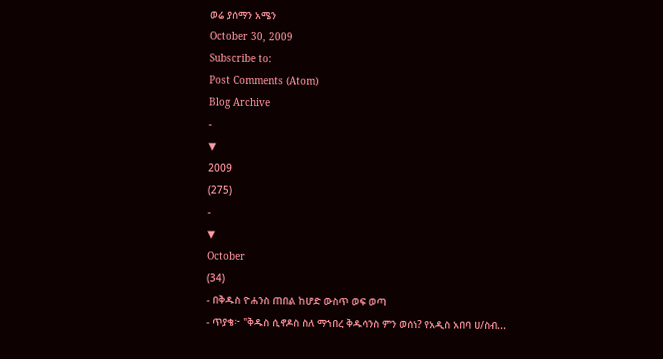ወሬ ያሰማን አሜን
October 30, 2009
Subscribe to:
Post Comments (Atom)
Blog Archive
-
▼
2009
(275)
-
▼
October
(34)
- በቅዱስ ዮሐንስ ጠበል ከሆድ ውስጥ ወፍ ወጣ
- ጥያቄ፦ "ቅዱስ ሲኖዶስ ስለ ማኀበረ ቅዱሳንስ ምን ወሰነ? የአዲስ አበባ ሀ/ስብ...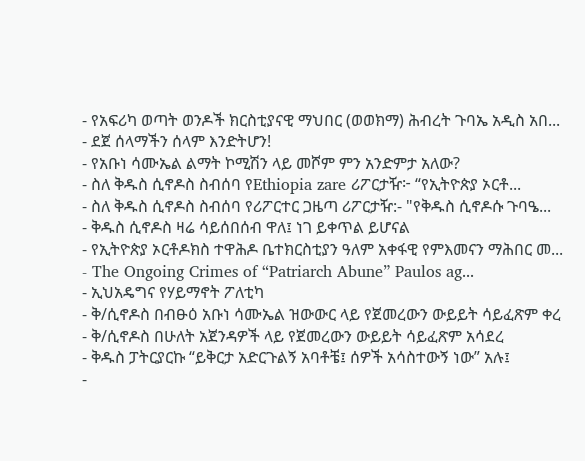- የአፍሪካ ወጣት ወንዶች ክርስቲያናዊ ማህበር (ወወክማ) ሕብረት ጉባኤ አዲስ አበ...
- ደጀ ሰላማችን ሰላም እንድትሆን!
- የአቡነ ሳሙኤል ልማት ኮሚሽን ላይ መሾም ምን አንድምታ አለው?
- ስለ ቅዱስ ሲኖዶስ ስብሰባ የEthiopia zare ሪፖርታዥ፦ “የኢትዮጵያ ኦርቶ...
- ስለ ቅዱስ ሲኖዶስ ስብሰባ የሪፖርተር ጋዜጣ ሪፖርታዥ:- "የቅዱስ ሲኖዶሱ ጉባዔ...
- ቅዱስ ሲኖዶስ ዛሬ ሳይሰበሰብ ዋለ፤ ነገ ይቀጥል ይሆናል
- የኢትዮጵያ ኦርቶዶክስ ተዋሕዶ ቤተክርስቲያን ዓለም አቀፋዊ የምእመናን ማሕበር መ...
- The Ongoing Crimes of “Patriarch Abune” Paulos ag...
- ኢህአዴግና የሃይማኖት ፖለቲካ
- ቅ/ሲኖዶስ በብፁዕ አቡነ ሳሙኤል ዝውውር ላይ የጀመረውን ውይይት ሳይፈጽም ቀረ
- ቅ/ሲኖዶስ በሁለት አጀንዳዎች ላይ የጀመረውን ውይይት ሳይፈጽም አሳደረ
- ቅዱስ ፓትርያርኩ “ይቅርታ አድርጉልኝ አባቶቼ፤ ሰዎች አሳስተውኝ ነው” አሉ፤
-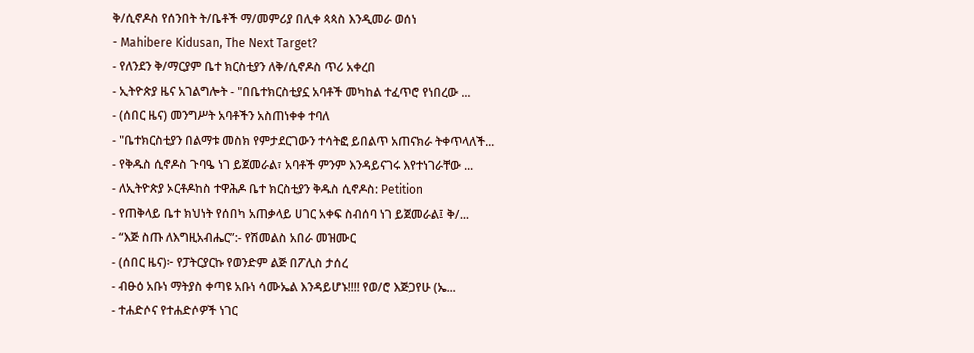ቅ/ሲኖዶስ የሰንበት ት/ቤቶች ማ/መምሪያ በሊቀ ጳጳስ እንዲመራ ወሰነ
- Mahibere Kidusan, The Next Target?
- የለንደን ቅ/ማርያም ቤተ ክርስቲያን ለቅ/ሲኖዶስ ጥሪ አቀረበ
- ኢትዮጵያ ዜና አገልግሎት - "በቤተክርስቲያኗ አባቶች መካከል ተፈጥሮ የነበረው ...
- (ሰበር ዜና) መንግሥት አባቶችን አስጠነቀቀ ተባለ
- "ቤተክርስቲያን በልማቱ መስክ የምታደርገውን ተሳትፎ ይበልጥ አጠናክራ ትቀጥላለች...
- የቅዱስ ሲኖዶስ ጉባዔ ነገ ይጀመራል፣ አባቶች ምንም እንዳይናገሩ እየተነገራቸው ...
- ለኢትዮጵያ ኦርቶዶከስ ተዋሕዶ ቤተ ክርስቲያን ቅዱስ ሲኖዶስ: Petition
- የጠቅላይ ቤተ ክህነት የሰበካ አጠቃላይ ሀገር አቀፍ ስብሰባ ነገ ይጀመራል፤ ቅ/...
- “እጅ ስጡ ለእግዚአብሔር”:- የሽመልስ አበራ መዝሙር
- (ሰበር ዜና)፦ የፓትርያርኩ የወንድም ልጅ በፖሊስ ታሰረ
- ብፁዕ አቡነ ማትያስ ቀጣዩ አቡነ ሳሙኤል እንዳይሆኑ!!!! የወ/ሮ እጅጋየሁ (ኤ...
- ተሐድሶና የተሐድሶዎች ነገር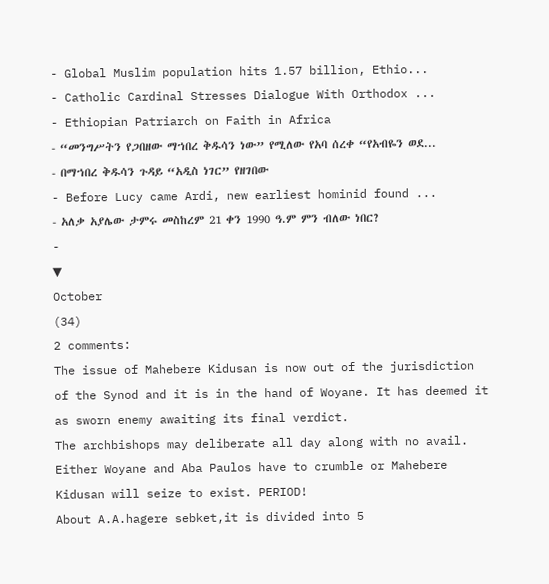- Global Muslim population hits 1.57 billion, Ethio...
- Catholic Cardinal Stresses Dialogue With Orthodox ...
- Ethiopian Patriarch on Faith in Africa
- “መንግሥትን የጋበዘው ማኀበረ ቅዱሳን ነው” የሚለው የአባ ሰረቀ “የአብዬን ወደ...
- በማኀበረ ቅዱሳን ጉዳይ “አዲስ ነገር” የዘገበው
- Before Lucy came Ardi, new earliest hominid found ...
- አለቃ አያሌው ታምሩ መስከረም 21 ቀን 1990 ዓ.ም ምን ብለው ነበር?
-
▼
October
(34)
2 comments:
The issue of Mahebere Kidusan is now out of the jurisdiction of the Synod and it is in the hand of Woyane. It has deemed it as sworn enemy awaiting its final verdict.
The archbishops may deliberate all day along with no avail. Either Woyane and Aba Paulos have to crumble or Mahebere Kidusan will seize to exist. PERIOD!
About A.A.hagere sebket,it is divided into 5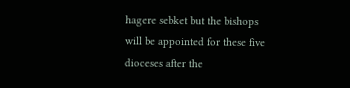hagere sebket but the bishops will be appointed for these five dioceses after the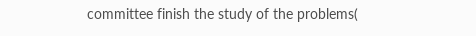committee finish the study of the problems(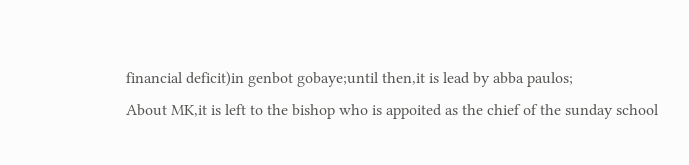financial deficit)in genbot gobaye;until then,it is lead by abba paulos;
About MK,it is left to the bishop who is appoited as the chief of the sunday school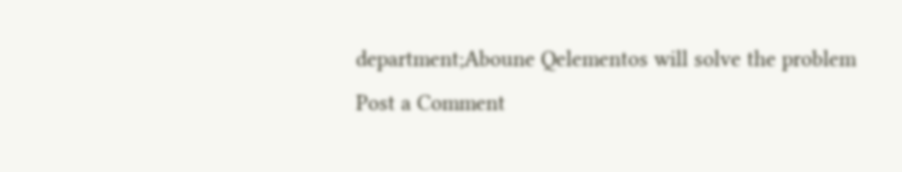department;Aboune Qelementos will solve the problem
Post a Comment